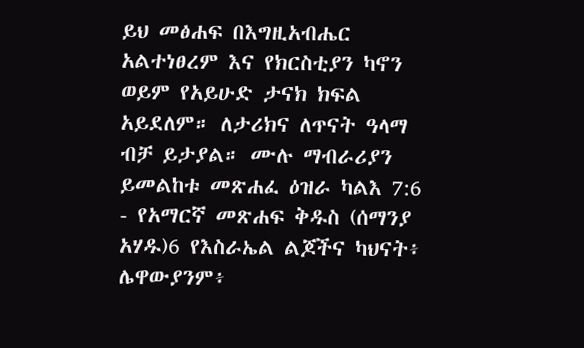ይህ መፅሐፍ በእግዚአብሔር አልተነፀረም እና የክርስቲያን ካኖን ወይም የአይሁድ ታናክ ክፍል አይደለም። ለታሪክና ለጥናት ዓላማ ብቻ ይታያል። ሙሉ ማብራሪያን ይመልከቱ መጽሐፈ ዕዝራ ካልእ 7:6 - የአማርኛ መጽሐፍ ቅዱስ (ሰማንያ አሃዱ)6 የእስራኤል ልጆችና ካህናት፥ ሌዋውያንም፥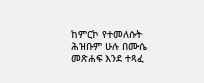ከምርኮ የተመለሱት ሕዝቡም ሁሉ በሙሴ መጽሐፍ እንደ ተጻፈ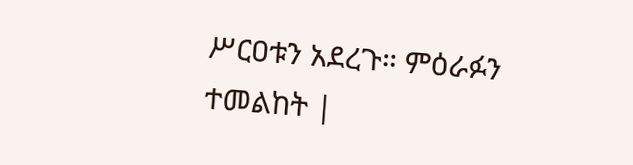ሥርዐቱን አደረጉ። ምዕራፉን ተመልከት |